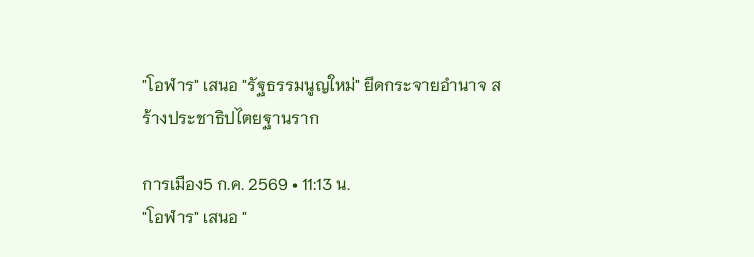"โอฬาร" เสนอ "รัฐธรรมนูญใหม่" ยึดกระจายอำนาจ สร้างประชาธิปไตยฐานราก

การเมือง5 ก.ค. 2569 • 11:13 น.
"โอฬาร" เสนอ "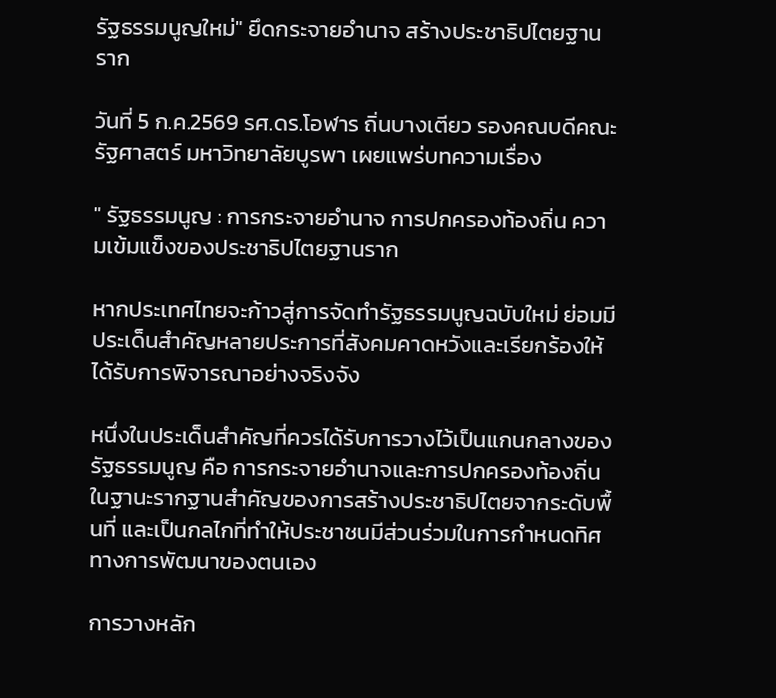รัฐธรรมนูญใหม่" ยึดกระจายอำนาจ สร้างประชาธิปไตยฐานราก

วันที่ 5 ก.ค.2569 รศ.ดร.โอฬาร ถิ่นบางเตียว รองคณบดีคณะรัฐศาสตร์ มหาวิทยาลัยบูรพา เผยแพร่บทความเรื่อง

" รัฐธรรมนูญ : การกระจายอำนาจ การปกครองท้องถิ่น ความเข้มแข็งของประชาธิปไตยฐานราก

หากประเทศไทยจะก้าวสู่การจัดทำรัฐธรรมนูญฉบับใหม่ ย่อมมีประเด็นสำคัญหลายประการที่สังคมคาดหวังและเรียกร้องให้ได้รับการพิจารณาอย่างจริงจัง

หนึ่งในประเด็นสำคัญที่ควรได้รับการวางไว้เป็นแกนกลางของรัฐธรรมนูญ คือ การกระจายอำนาจและการปกครองท้องถิ่น ในฐานะรากฐานสำคัญของการสร้างประชาธิปไตยจากระดับพื้นที่ และเป็นกลไกที่ทำให้ประชาชนมีส่วนร่วมในการกำหนดทิศทางการพัฒนาของตนเอง

การวางหลัก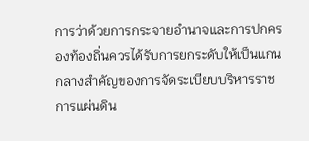การว่าด้วยการกระจายอำนาจและการปกครองท้องถิ่นควรได้รับการยกระดับให้เป็นแกนกลางสำคัญของการจัดระเบียบบริหารราชการแผ่นดิน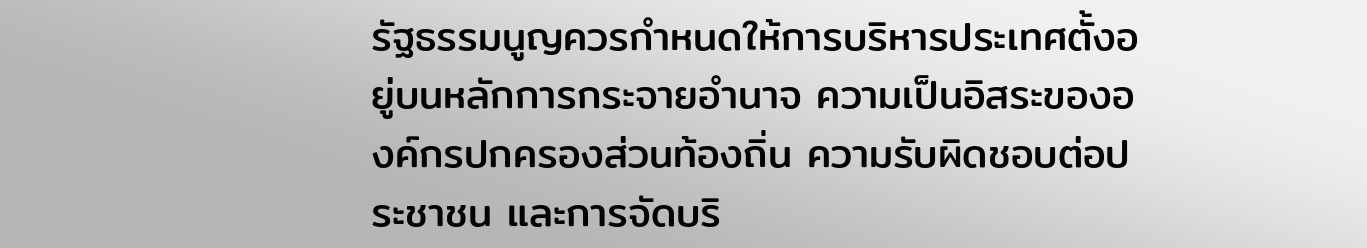รัฐธรรมนูญควรกำหนดให้การบริหารประเทศตั้งอยู่บนหลักการกระจายอำนาจ ความเป็นอิสระขององค์กรปกครองส่วนท้องถิ่น ความรับผิดชอบต่อประชาชน และการจัดบริ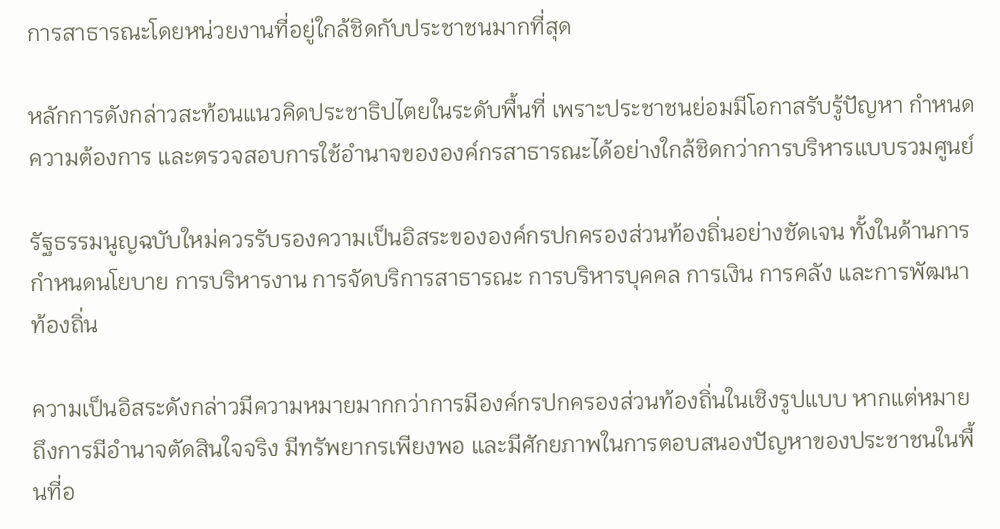การสาธารณะโดยหน่วยงานที่อยู่ใกล้ชิดกับประชาชนมากที่สุด

หลักการดังกล่าวสะท้อนแนวคิดประชาธิปไตยในระดับพื้นที่ เพราะประชาชนย่อมมีโอกาสรับรู้ปัญหา กำหนดความต้องการ และตรวจสอบการใช้อำนาจขององค์กรสาธารณะได้อย่างใกล้ชิดกว่าการบริหารแบบรวมศูนย์

รัฐธรรมนูญฉบับใหม่ควรรับรองความเป็นอิสระขององค์กรปกครองส่วนท้องถิ่นอย่างชัดเจน ทั้งในด้านการกำหนดนโยบาย การบริหารงาน การจัดบริการสาธารณะ การบริหารบุคคล การเงิน การคลัง และการพัฒนาท้องถิ่น

ความเป็นอิสระดังกล่าวมีความหมายมากกว่าการมีองค์กรปกครองส่วนท้องถิ่นในเชิงรูปแบบ หากแต่หมายถึงการมีอำนาจตัดสินใจจริง มีทรัพยากรเพียงพอ และมีศักยภาพในการตอบสนองปัญหาของประชาชนในพื้นที่อ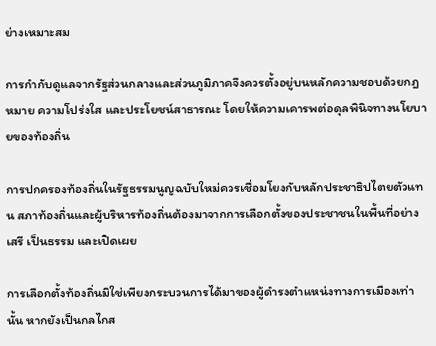ย่างเหมาะสม

การกำกับดูแลจากรัฐส่วนกลางและส่วนภูมิภาคจึงควรตั้งอยู่บนหลักความชอบด้วยกฎหมาย ความโปร่งใส และประโยชน์สาธารณะ โดยให้ความเคารพต่อดุลพินิจทางนโยบายของท้องถิ่น

การปกครองท้องถิ่นในรัฐธรรมนูญฉบับใหม่ควรเชื่อมโยงกับหลักประชาธิปไตยตัวแทน สภาท้องถิ่นและผู้บริหารท้องถิ่นต้องมาจากการเลือกตั้งของประชาชนในพื้นที่อย่างเสรี เป็นธรรม และเปิดเผย

การเลือกตั้งท้องถิ่นมิใช่เพียงกระบวนการได้มาของผู้ดำรงตำแหน่งทางการเมืองเท่านั้น หากยังเป็นกลไกส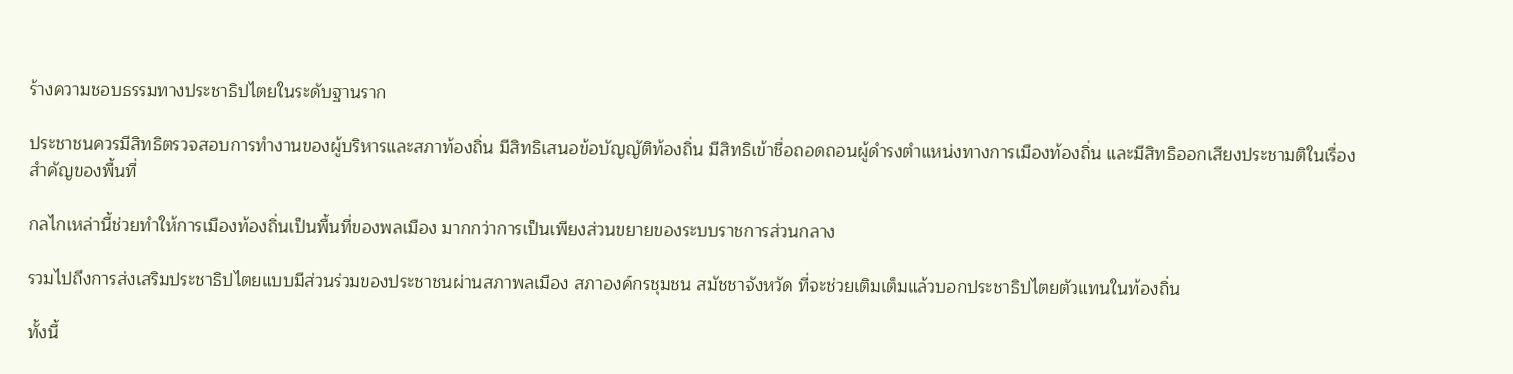ร้างความชอบธรรมทางประชาธิปไตยในระดับฐานราก

ประชาชนควรมีสิทธิตรวจสอบการทำงานของผู้บริหารและสภาท้องถิ่น มีสิทธิเสนอข้อบัญญัติท้องถิ่น มีสิทธิเข้าชื่อถอดถอนผู้ดำรงตำแหน่งทางการเมืองท้องถิ่น และมีสิทธิออกเสียงประชามติในเรื่องสำคัญของพื้นที่

กลไกเหล่านี้ช่วยทำให้การเมืองท้องถิ่นเป็นพื้นที่ของพลเมือง มากกว่าการเป็นเพียงส่วนขยายของระบบราชการส่วนกลาง

รวมไปถึงการส่งเสริมประชาธิปไตยแบบมีส่วนร่วมของประชาชนผ่านสภาพลเมือง สภาองค์กรชุมชน สมัชชาจังหวัด ที่จะช่วยเติมเต็มแล้วบอกประชาธิปไตยตัวแทนในท้องถิ่น

ทั้งนี้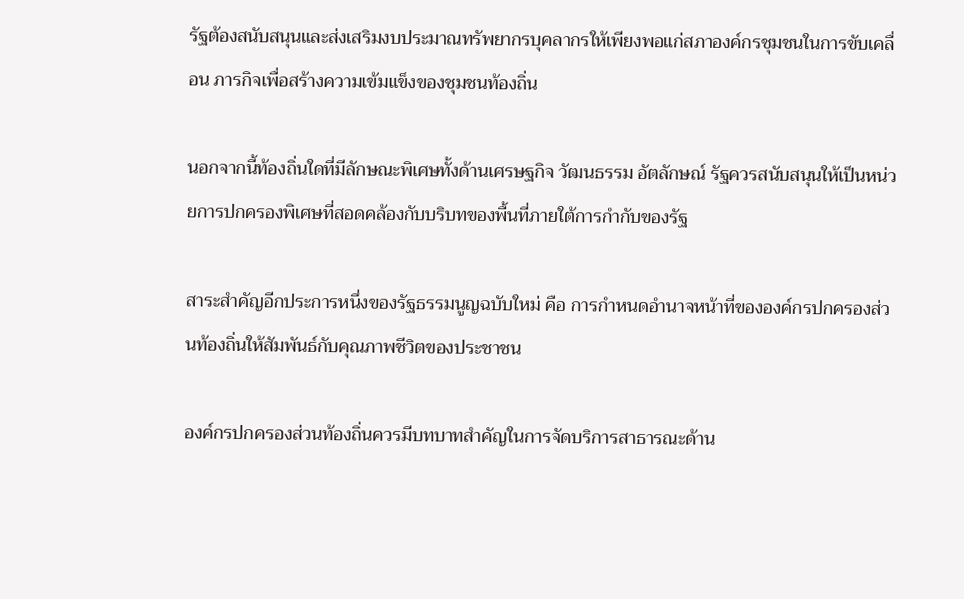รัฐต้องสนับสนุนและส่งเสริมงบประมาณทรัพยากรบุคลากรให้เพียงพอแก่สภาองค์กรชุมชนในการขับเคลื่อน ภารกิจเพื่อสร้างความเข้มแข็งของชุมชนท้องถิ่น

นอกจากนี้ท้องถิ่นใดที่มีลักษณะพิเศษทั้งด้านเศรษฐกิจ วัฒนธรรม อัตลักษณ์ รัฐควรสนับสนุนให้เป็นหน่วยการปกครองพิเศษที่สอดคล้องกับบริบทของพื้นที่ภายใต้การกำกับของรัฐ

สาระสำคัญอีกประการหนึ่งของรัฐธรรมนูญฉบับใหม่ คือ การกำหนดอำนาจหน้าที่ขององค์กรปกครองส่วนท้องถิ่นให้สัมพันธ์กับคุณภาพชีวิตของประชาชน

องค์กรปกครองส่วนท้องถิ่นควรมีบทบาทสำคัญในการจัดบริการสาธารณะด้าน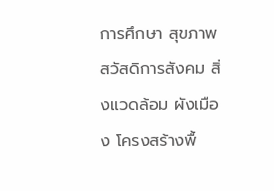การศึกษา สุขภาพ สวัสดิการสังคม สิ่งแวดล้อม ผังเมือง โครงสร้างพื้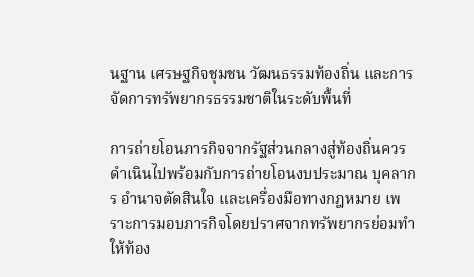นฐาน เศรษฐกิจชุมชน วัฒนธรรมท้องถิ่น และการจัดการทรัพยากรธรรมชาติในระดับพื้นที่

การถ่ายโอนภารกิจจากรัฐส่วนกลางสู่ท้องถิ่นควรดำเนินไปพร้อมกับการถ่ายโอนงบประมาณ บุคลากร อำนาจตัดสินใจ และเครื่องมือทางกฎหมาย เพราะการมอบภารกิจโดยปราศจากทรัพยากรย่อมทำให้ท้อง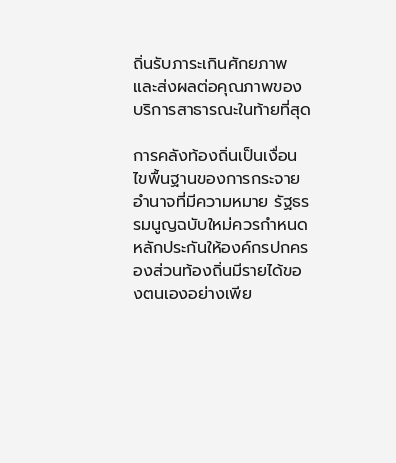ถิ่นรับภาระเกินศักยภาพ และส่งผลต่อคุณภาพของบริการสาธารณะในท้ายที่สุด

การคลังท้องถิ่นเป็นเงื่อนไขพื้นฐานของการกระจายอำนาจที่มีความหมาย รัฐธรรมนูญฉบับใหม่ควรกำหนดหลักประกันให้องค์กรปกครองส่วนท้องถิ่นมีรายได้ของตนเองอย่างเพีย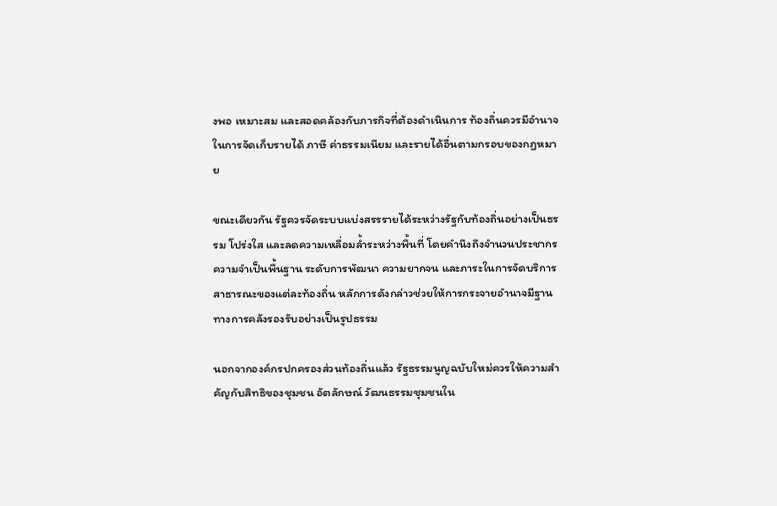งพอ เหมาะสม และสอดคล้องกับภารกิจที่ต้องดำเนินการ ท้องถิ่นควรมีอำนาจในการจัดเก็บรายได้ ภาษี ค่าธรรมเนียม และรายได้อื่นตามกรอบของกฎหมาย

ขณะเดียวกัน รัฐควรจัดระบบแบ่งสรรรายได้ระหว่างรัฐกับท้องถิ่นอย่างเป็นธรรม โปร่งใส และลดความเหลื่อมล้ำระหว่างพื้นที่ โดยคำนึงถึงจำนวนประชากร ความจำเป็นพื้นฐาน ระดับการพัฒนา ความยากจน และภาระในการจัดบริการสาธารณะของแต่ละท้องถิ่น หลักการดังกล่าวช่วยให้การกระจายอำนาจมีฐานทางการคลังรองรับอย่างเป็นรูปธรรม

นอกจากองค์กรปกครองส่วนท้องถิ่นแล้ว รัฐธรรมนูญฉบับใหม่ควรให้ความสำคัญกับสิทธิของชุมชน อัตลักษณ์ วัฒนธรรมชุมชนใน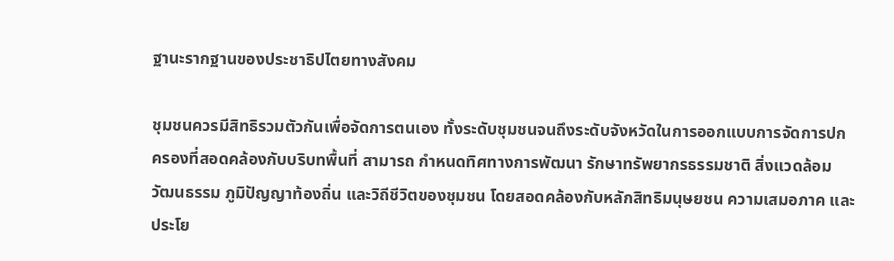ฐานะรากฐานของประชาธิปไตยทางสังคม

ชุมชนควรมีสิทธิรวมตัวกันเพื่อจัดการตนเอง ทั้งระดับชุมชนจนถึงระดับจังหวัดในการออกแบบการจัดการปกครองที่สอดคล้องกับบริบทพื้นที่ สามารถ กำหนดทิศทางการพัฒนา รักษาทรัพยากรธรรมชาติ สิ่งแวดล้อม วัฒนธรรม ภูมิปัญญาท้องถิ่น และวิถีชีวิตของชุมชน โดยสอดคล้องกับหลักสิทธิมนุษยชน ความเสมอภาค และประโย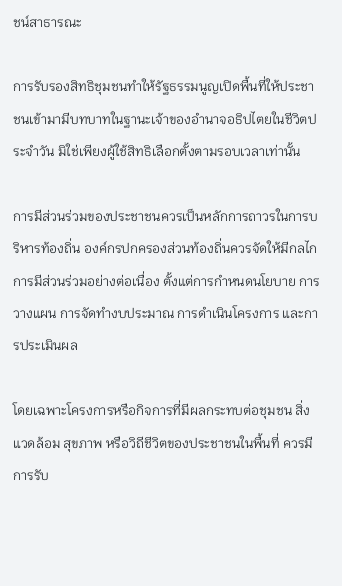ชน์สาธารณะ

การรับรองสิทธิชุมชนทำให้รัฐธรรมนูญเปิดพื้นที่ให้ประชาชนเข้ามามีบทบาทในฐานะเจ้าของอำนาจอธิปไตยในชีวิตประจำวัน มิใช่เพียงผู้ใช้สิทธิเลือกตั้งตามรอบเวลาเท่านั้น

การมีส่วนร่วมของประชาชนควรเป็นหลักการถาวรในการบริหารท้องถิ่น องค์กรปกครองส่วนท้องถิ่นควรจัดให้มีกลไกการมีส่วนร่วมอย่างต่อเนื่อง ตั้งแต่การกำหนดนโยบาย การวางแผน การจัดทำงบประมาณ การดำเนินโครงการ และการประเมินผล

โดยเฉพาะโครงการหรือกิจการที่มีผลกระทบต่อชุมชน สิ่งแวดล้อม สุขภาพ หรือวิถีชีวิตของประชาชนในพื้นที่ ควรมีการรับ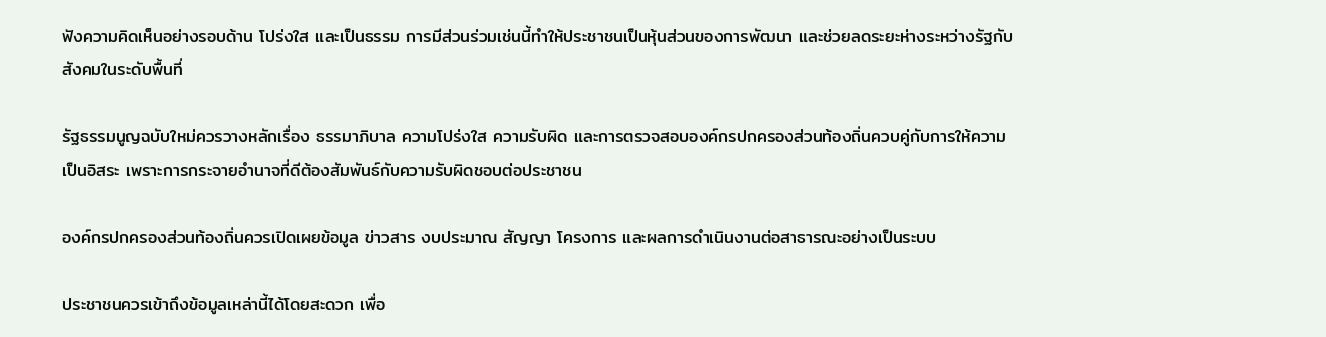ฟังความคิดเห็นอย่างรอบด้าน โปร่งใส และเป็นธรรม การมีส่วนร่วมเช่นนี้ทำให้ประชาชนเป็นหุ้นส่วนของการพัฒนา และช่วยลดระยะห่างระหว่างรัฐกับสังคมในระดับพื้นที่

รัฐธรรมนูญฉบับใหม่ควรวางหลักเรื่อง ธรรมาภิบาล ความโปร่งใส ความรับผิด และการตรวจสอบองค์กรปกครองส่วนท้องถิ่นควบคู่กับการให้ความเป็นอิสระ เพราะการกระจายอำนาจที่ดีต้องสัมพันธ์กับความรับผิดชอบต่อประชาชน

องค์กรปกครองส่วนท้องถิ่นควรเปิดเผยข้อมูล ข่าวสาร งบประมาณ สัญญา โครงการ และผลการดำเนินงานต่อสาธารณะอย่างเป็นระบบ

ประชาชนควรเข้าถึงข้อมูลเหล่านี้ได้โดยสะดวก เพื่อ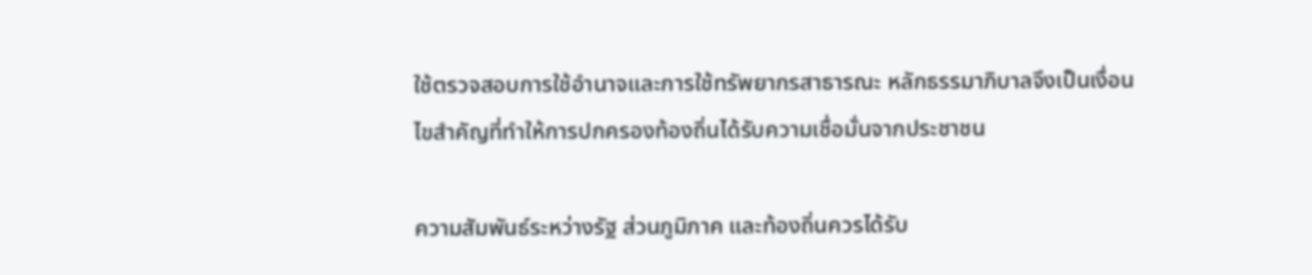ใช้ตรวจสอบการใช้อำนาจและการใช้ทรัพยากรสาธารณะ หลักธรรมาภิบาลจึงเป็นเงื่อนไขสำคัญที่ทำให้การปกครองท้องถิ่นได้รับความเชื่อมั่นจากประชาชน

ความสัมพันธ์ระหว่างรัฐ ส่วนภูมิภาค และท้องถิ่นควรได้รับ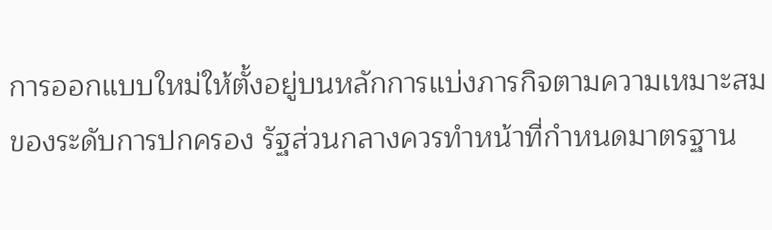การออกแบบใหม่ให้ตั้งอยู่บนหลักการแบ่งภารกิจตามความเหมาะสมของระดับการปกครอง รัฐส่วนกลางควรทำหน้าที่กำหนดมาตรฐาน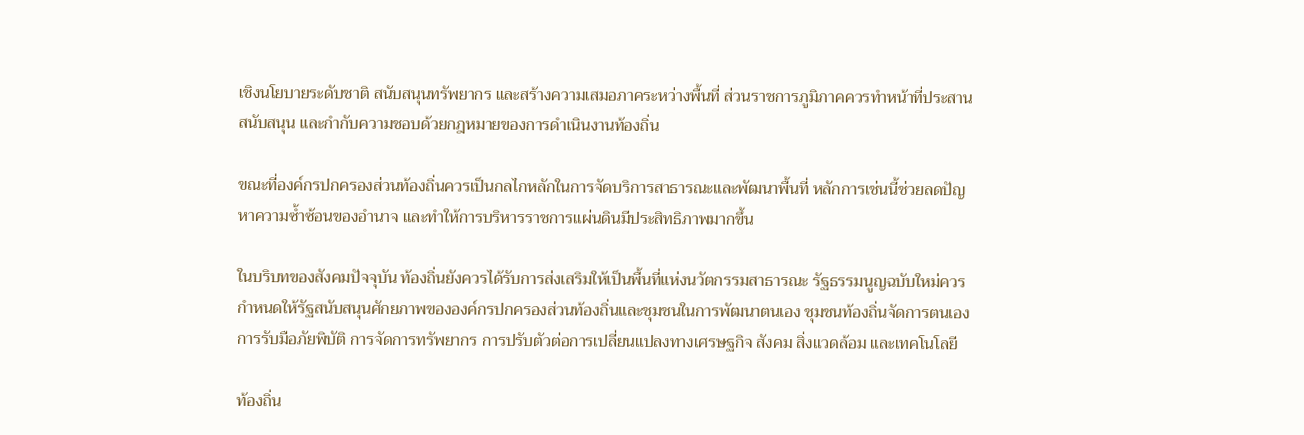เชิงนโยบายระดับชาติ สนับสนุนทรัพยากร และสร้างความเสมอภาคระหว่างพื้นที่ ส่วนราชการภูมิภาคควรทำหน้าที่ประสาน สนับสนุน และกำกับความชอบด้วยกฎหมายของการดำเนินงานท้องถิ่น

ขณะที่องค์กรปกครองส่วนท้องถิ่นควรเป็นกลไกหลักในการจัดบริการสาธารณะและพัฒนาพื้นที่ หลักการเช่นนี้ช่วยลดปัญหาความซ้ำซ้อนของอำนาจ และทำให้การบริหารราชการแผ่นดินมีประสิทธิภาพมากขึ้น

ในบริบทของสังคมปัจจุบัน ท้องถิ่นยังควรได้รับการส่งเสริมให้เป็นพื้นที่แห่งนวัตกรรมสาธารณะ รัฐธรรมนูญฉบับใหม่ควรกำหนดให้รัฐสนับสนุนศักยภาพขององค์กรปกครองส่วนท้องถิ่นและชุมชนในการพัฒนาตนเอง ชุมชนท้องถิ่นจัดการตนเอง การรับมือภัยพิบัติ การจัดการทรัพยากร การปรับตัวต่อการเปลี่ยนแปลงทางเศรษฐกิจ สังคม สิ่งแวดล้อม และเทคโนโลยี

ท้องถิ่น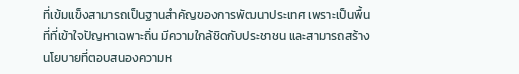ที่เข้มแข็งสามารถเป็นฐานสำคัญของการพัฒนาประเทศ เพราะเป็นพื้นที่ที่เข้าใจปัญหาเฉพาะถิ่น มีความใกล้ชิดกับประชาชน และสามารถสร้างนโยบายที่ตอบสนองความห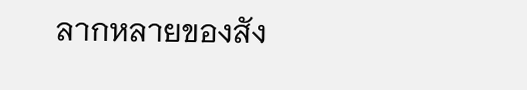ลากหลายของสัง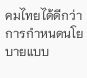คมไทยได้ดีกว่าการกำหนดนโยบายแบบ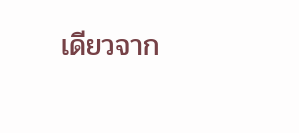เดียวจาก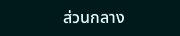ส่วนกลาง